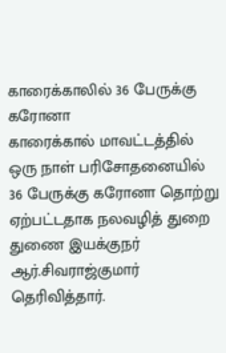காரைக்காலில் 36 பேருக்கு கரோனா
காரைக்கால் மாவட்டத்தில் ஒரு நாள் பரிசோதனையில் 36 பேருக்கு கரோனா தொற்று ஏற்பட்டதாக நலவழித் துறை துணை இயக்குநர் ஆர்.சிவராஜ்குமார் தெரிவித்தார்.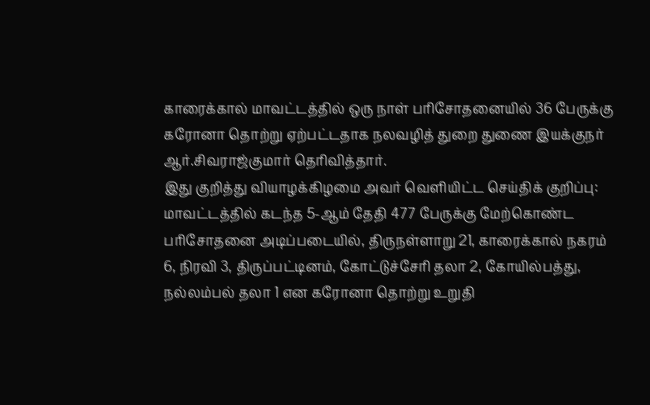காரைக்கால் மாவட்டத்தில் ஒரு நாள் பரிசோதனையில் 36 பேருக்கு கரோனா தொற்று ஏற்பட்டதாக நலவழித் துறை துணை இயக்குநர் ஆர்.சிவராஜ்குமார் தெரிவித்தார்.
இது குறித்து வியாழக்கிழமை அவர் வெளியிட்ட செய்திக் குறிப்பு: மாவட்டத்தில் கடந்த 5-ஆம் தேதி 477 பேருக்கு மேற்கொண்ட பரிசோதனை அடிப்படையில், திருநள்ளாறு 21, காரைக்கால் நகரம் 6, நிரவி 3, திருப்பட்டினம், கோட்டுச்சேரி தலா 2, கோயில்பத்து, நல்லம்பல் தலா 1 என கரோனா தொற்று உறுதி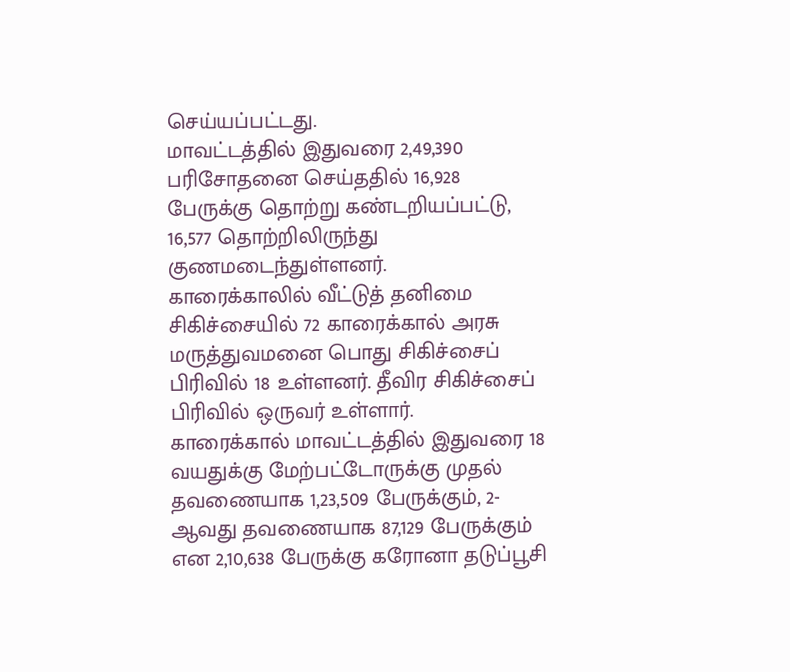செய்யப்பட்டது.
மாவட்டத்தில் இதுவரை 2,49,390 பரிசோதனை செய்ததில் 16,928 பேருக்கு தொற்று கண்டறியப்பட்டு, 16,577 தொற்றிலிருந்து குணமடைந்துள்ளனர்.
காரைக்காலில் வீட்டுத் தனிமை சிகிச்சையில் 72 காரைக்கால் அரசு மருத்துவமனை பொது சிகிச்சைப் பிரிவில் 18 உள்ளனர். தீவிர சிகிச்சைப் பிரிவில் ஒருவர் உள்ளார்.
காரைக்கால் மாவட்டத்தில் இதுவரை 18 வயதுக்கு மேற்பட்டோருக்கு முதல் தவணையாக 1,23,509 பேருக்கும், 2-ஆவது தவணையாக 87,129 பேருக்கும் என 2,10,638 பேருக்கு கரோனா தடுப்பூசி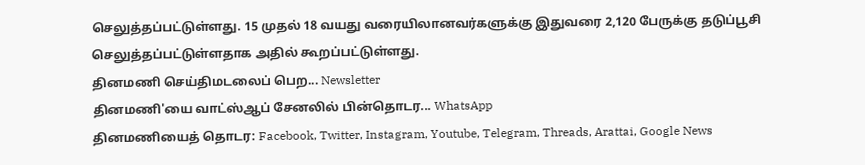செலுத்தப்பட்டுள்ளது. 15 முதல் 18 வயது வரையிலானவர்களுக்கு இதுவரை 2,120 பேருக்கு தடுப்பூசி செலுத்தப்பட்டுள்ளதாக அதில் கூறப்பட்டுள்ளது.
தினமணி செய்திமடலைப் பெற... Newsletter
தினமணி'யை வாட்ஸ்ஆப் சேனலில் பின்தொடர... WhatsApp
தினமணியைத் தொடர: Facebook, Twitter, Instagram, Youtube, Telegram, Threads, Arattai, Google News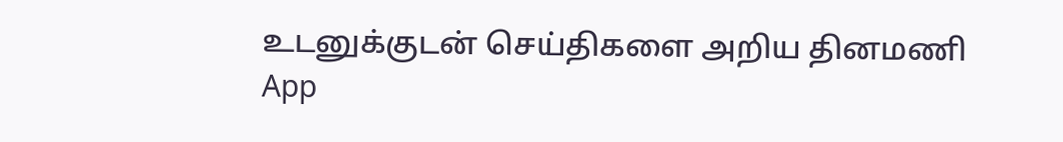உடனுக்குடன் செய்திகளை அறிய தினமணி App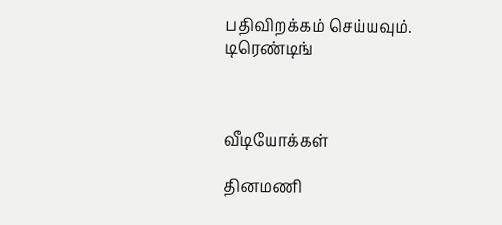பதிவிறக்கம் செய்யவும்.
டிரெண்டிங்



வீடியோக்கள்

தினமணி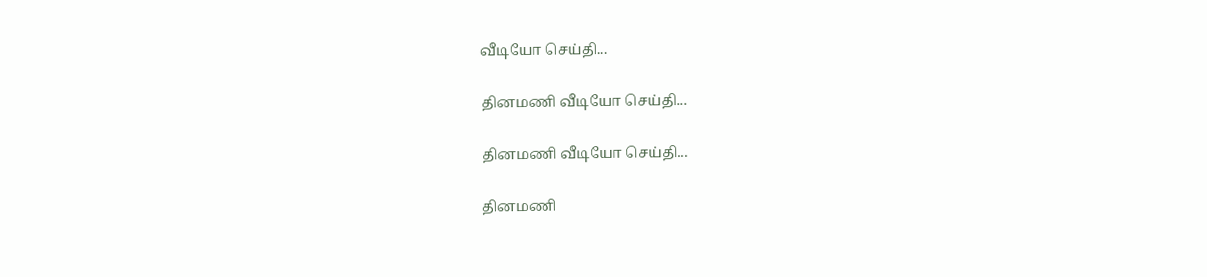வீடியோ செய்தி...

தினமணி வீடியோ செய்தி...

தினமணி வீடியோ செய்தி...

தினமணி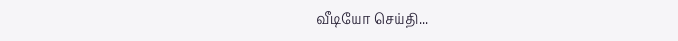வீடியோ செய்தி...